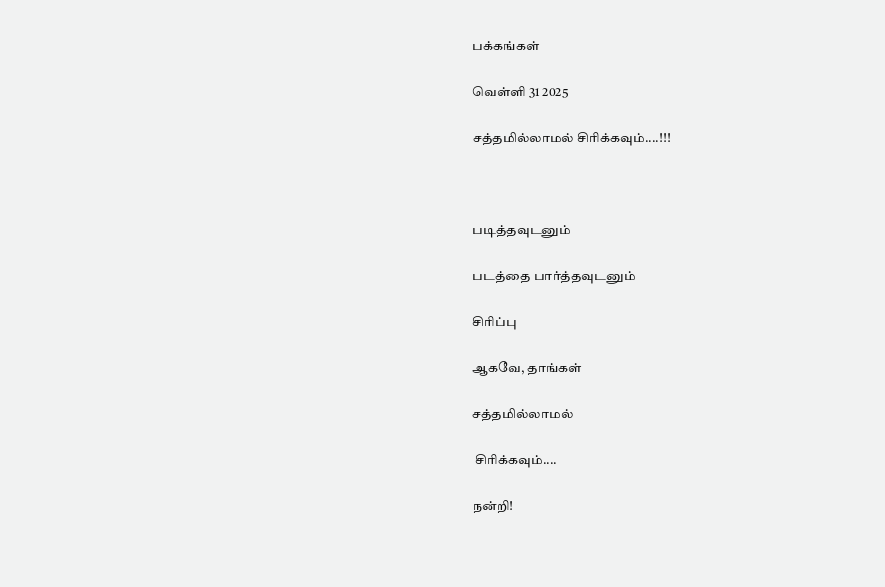பக்கங்கள்

வெள்ளி 31 2025

சத்தமில்லாமல் சிரிக்கவும்....!!!



படித்தவுடனும்

படத்தை பார்த்தவுடனும்

சிரிப்பு

ஆகவே, தாங்கள்

சத்தமில்லாமல்

 சிரிக்கவும்....

நன்றி!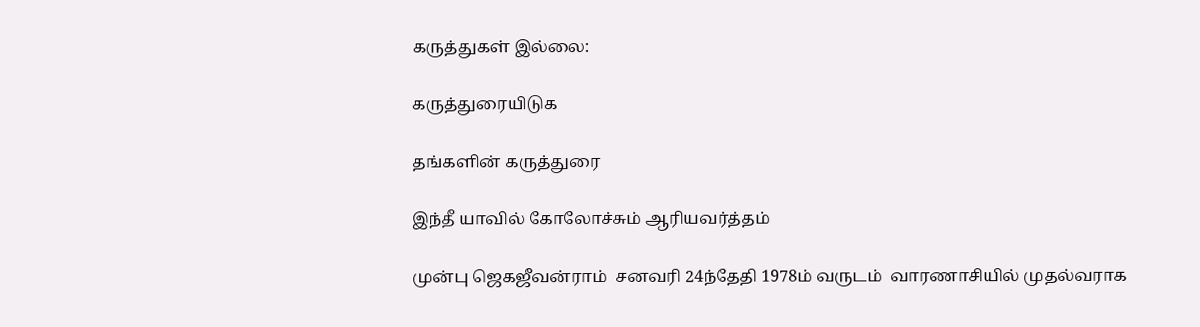கருத்துகள் இல்லை:

கருத்துரையிடுக

தங்களின் கருத்துரை

இந்தீ யாவில் கோலோச்சும் ஆரியவர்த்தம்

முன்பு ஜெகஜீவன்ராம்  சனவரி 24ந்தேதி 1978ம் வருடம்  வாரணாசியில் முதல்வராக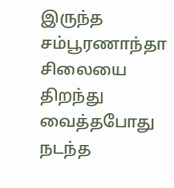இருந்த  சம்பூரணாந்தா   சிலையை திறந்து வைத்தபோது நடந்த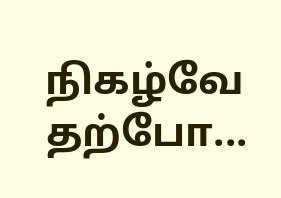நிகழ்வே தற்போ...